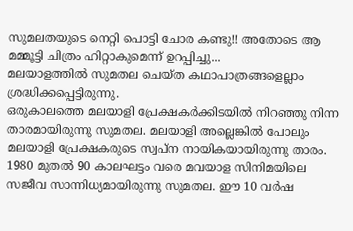സുമലതയുടെ നെറ്റി പൊട്ടി ചോര കണ്ടു!! അതോടെ ആ മമ്മൂട്ടി ചിത്രം ഹിറ്റാകുമെന്ന് ഉറപ്പിച്ചു...
മലയാളത്തിൽ സുമതല ചെയ്ത കഥാപാത്രങ്ങളെല്ലാം ശ്രദ്ധിക്കപ്പെട്ടിരുന്നു.
ഒരുകാലത്തെ മലയാളി പ്രേക്ഷകർക്കിടയിൽ നിറഞ്ഞു നിന്ന താരമായിരുന്നു സുമതല. മലയാളി അല്ലെങ്കിൽ പോലും മലയാളി പ്രേക്ഷകരുടെ സ്വപ്ന നായികയായിരുന്നു താരം. 1980 മുതൽ 90 കാലഘട്ടം വരെ മവയാള സിനിമയിലെ സജീവ സാന്നിധ്യമായിരുന്നു സുമതല. ഈ 10 വർഷ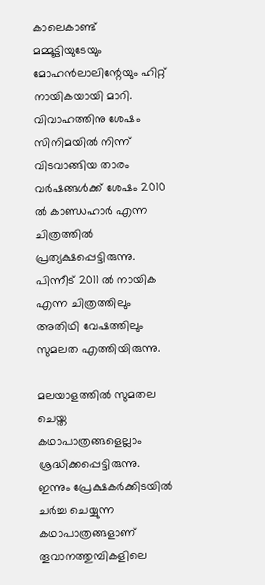കാലെകാണ്ട് മമ്മൂട്ടിയുടേയും മോഹൻലാലിന്റേയും ഹിറ്റ് നായികയായി മാറി. വിവാഹത്തിനു ശേഷം സിനിമയിൽ നിന്ന് വിടവാങ്ങിയ താരം വർഷങ്ങൾക്ക് ശേഷം 2010 ൽ കാണ്ഡഹാർ എന്ന ചിത്രത്തിൽ പ്രത്യക്ഷപ്പെട്ടിരുന്നു. പിന്നീട് 2011 ൽ നായിക എന്ന ചിത്രത്തിലും അതിഥി വേഷത്തിലും സുമലത എത്തിയിരുന്നു.

മലയാളത്തിൽ സുമതല ചെയ്ത കഥാപാത്രങ്ങളെല്ലാം ശ്രദ്ധിക്കപ്പെട്ടിരുന്നു. ഇന്നും പ്രേക്ഷകർക്കിടയിൽ ചർച്ച ചെയ്യുന്ന കഥാപാത്രങ്ങളാണ് തൂവാനത്തുമ്പികളിലെ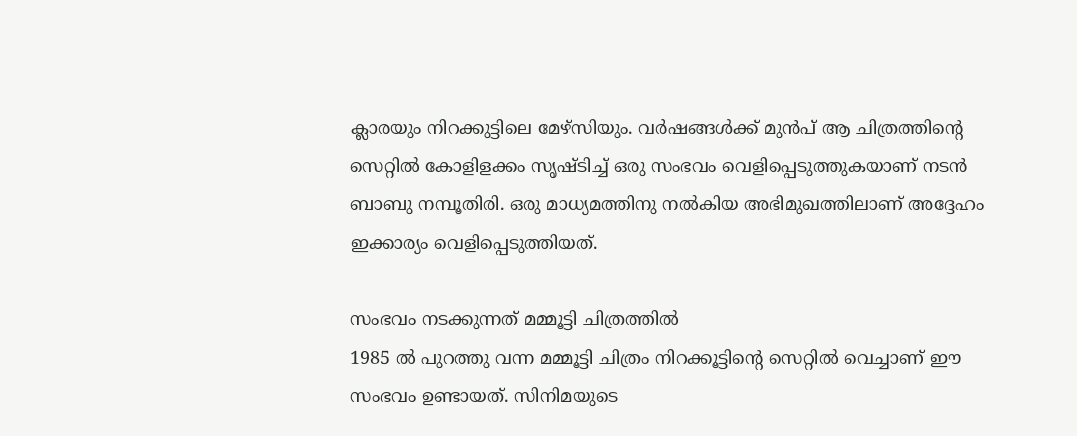ക്ലാരയും നിറക്കുട്ടിലെ മേഴ്സിയും. വർഷങ്ങൾക്ക് മുൻപ് ആ ചിത്രത്തിന്റെ സെറ്റിൽ കോളിളക്കം സൃഷ്ടിച്ച് ഒരു സംഭവം വെളിപ്പെടുത്തുകയാണ് നടൻ ബാബു നമ്പൂതിരി. ഒരു മാധ്യമത്തിനു നൽകിയ അഭിമുഖത്തിലാണ് അദ്ദേഹം ഇക്കാര്യം വെളിപ്പെടുത്തിയത്.

സംഭവം നടക്കുന്നത് മമ്മൂട്ടി ചിത്രത്തിൽ
1985 ൽ പുറത്തു വന്ന മമ്മൂട്ടി ചിത്രം നിറക്കൂട്ടിന്റെ സെറ്റിൽ വെച്ചാണ് ഈ സംഭവം ഉണ്ടായത്. സിനിമയുടെ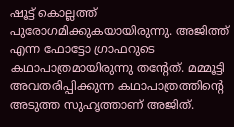ഷൂട്ട് കൊല്ലത്ത് പുരോഗമിക്കുകയായിരുന്നു. അജിത്ത് എന്ന ഫോട്ടോ ഗ്രാഫറുടെ കഥാപാത്രമായിരുന്നു തന്റേത്. മമ്മൂട്ടി അവതരിപ്പിക്കുന്ന കഥാപാത്രത്തിന്റെ അടുത്ത സുഹൃത്താണ് അജിത്.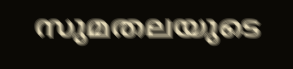സുമതലയുടെ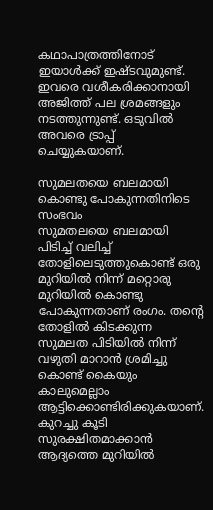കഥാപാത്രത്തിനോട് ഇയാൾക്ക് ഇഷ്ടവുമുണ്ട്. ഇവരെ വശീകരിക്കാനായി അജിത്ത് പല ശ്രമങ്ങളും നടത്തുന്നുണ്ട്. ഒടുവിൽ അവരെ ട്രാപ്പ് ചെയ്യുകയാണ്.

സുമലതയെ ബലമായി കൊണ്ടു പോകുന്നതിനിടെ സംഭവം
സുമതലയെ ബലമായി പിടിച്ച് വലിച്ച് തോളിലെടുത്തുകൊണ്ട് ഒരു മുറിയിൽ നിന്ന് മറ്റൊരു മുറിയിൽ കൊണ്ടു പോകുന്നതാണ് രംഗം. തന്റെ തോളിൽ കിടക്കുന്ന സുമലത പിടിയിൽ നിന്ന് വഴുതി മാറാൻ ശ്രമിച്ചു കൊണ്ട് കൈയും കാലുമെല്ലാം ആട്ടിക്കൊണ്ടിരിക്കുകയാണ്. കുറച്ചു കൂടി സുരക്ഷിതമാക്കാൻ ആദ്യത്തെ മുറിയിൽ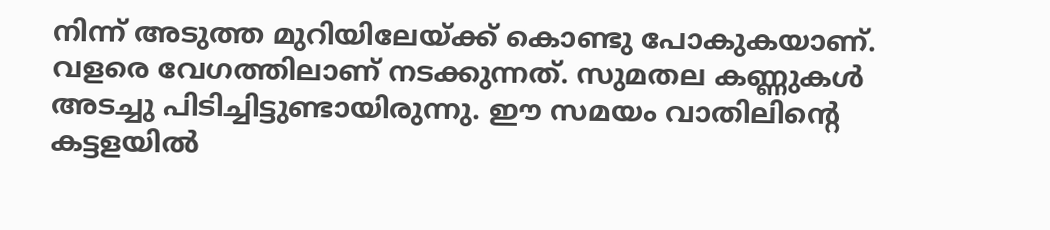നിന്ന് അടുത്ത മുറിയിലേയ്ക്ക് കൊണ്ടു പോകുകയാണ്. വളരെ വേഗത്തിലാണ് നടക്കുന്നത്. സുമതല കണ്ണുകൾ അടച്ചു പിടിച്ചിട്ടുണ്ടായിരുന്നു. ഈ സമയം വാതിലിന്റെ കട്ടളയിൽ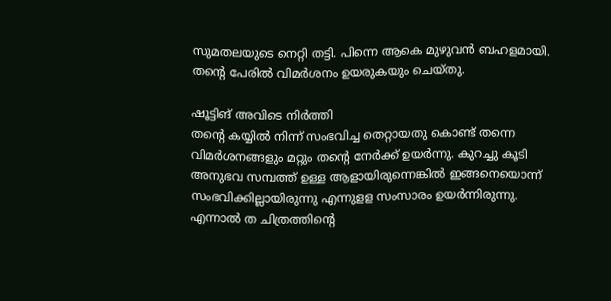സുമതലയുടെ നെറ്റി തട്ടി. പിന്നെ ആകെ മുഴുവൻ ബഹളമായി. തന്റെ പേരിൽ വിമർശനം ഉയരുകയും ചെയ്തു.

ഷൂട്ടിങ് അവിടെ നിർത്തി
തന്റെ കയ്യിൽ നിന്ന് സംഭവിച്ച തെറ്റായതു കൊണ്ട് തന്നെ വിമർശനങ്ങളും മറ്റും തന്റെ നേർക്ക് ഉയർന്നു. കുറച്ചു കൂടി അനുഭവ സമ്പത്ത് ഉള്ള ആളായിരുന്നെങ്കിൽ ഇങ്ങനെയൊന്ന് സംഭവിക്കില്ലായിരുന്നു എന്നുളള സംസാരം ഉയർന്നിരുന്നു. എന്നാൽ ത ചിത്രത്തിന്റെ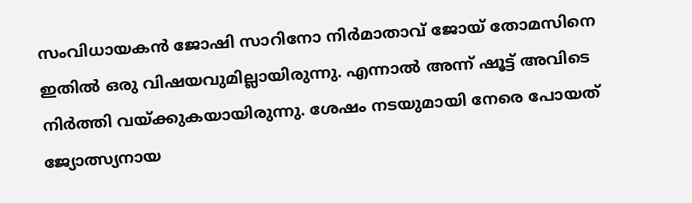സംവിധായകൻ ജോഷി സാറിനോ നിർമാതാവ് ജോയ് തോമസിനെ ഇതിൽ ഒരു വിഷയവുമില്ലായിരുന്നു. എന്നാൽ അന്ന് ഷൂട്ട് അവിടെ നിർത്തി വയ്ക്കുകയായിരുന്നു. ശേഷം നടയുമായി നേരെ പോയത് ജ്യോത്സ്യനായ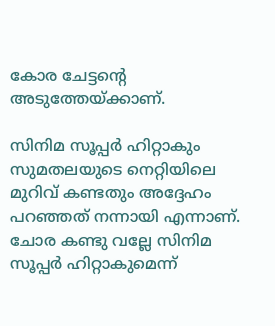കോര ചേട്ടന്റെ അടുത്തേയ്ക്കാണ്.

സിനിമ സൂപ്പർ ഹിറ്റാകും
സുമതലയുടെ നെറ്റിയിലെ മുറിവ് കണ്ടതും അദ്ദേഹം പറഞ്ഞത് നന്നായി എന്നാണ്. ചോര കണ്ടു വല്ലേ സിനിമ സൂപ്പർ ഹിറ്റാകുമെന്ന്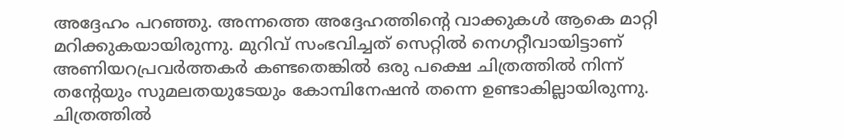അദ്ദേഹം പറഞ്ഞു. അന്നത്തെ അദ്ദേഹത്തിന്റെ വാക്കുകൾ ആകെ മാറ്റി മറിക്കുകയായിരുന്നു. മുറിവ് സംഭവിച്ചത് സെറ്റിൽ നെഗറ്റീവായിട്ടാണ് അണിയറപ്രവർത്തകർ കണ്ടതെങ്കിൽ ഒരു പക്ഷെ ചിത്രത്തിൽ നിന്ന് തന്റേയും സുമലതയുടേയും കോമ്പിനേഷൻ തന്നെ ഉണ്ടാകില്ലായിരുന്നു. ചിത്രത്തിൽ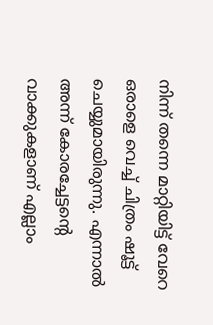നിന്ന് തന്നെ മാറ്റിയിട്ട് വേറെ ഒരാളെ വെച്ച് ചിത്രം ഷൂട്ട് ചെയ്യുമായിരുന്നു. എന്നാൽ അന്ന് കോരച്ചേട്ടന്റെ വാക്കുകളാണ് എല്ലാം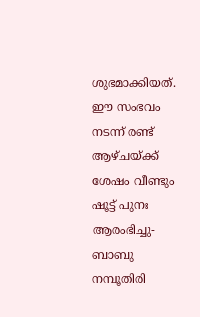ശുഭമാക്കിയത്. ഈ സംഭവം നടന്ന് രണ്ട് ആഴ്ചയ്ക്ക് ശേഷം വീണ്ടും ഷൂട്ട് പുനഃ ആരംഭിച്ചു-ബാബു നമ്പൂതിരി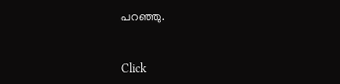പറഞ്ഞു.


Click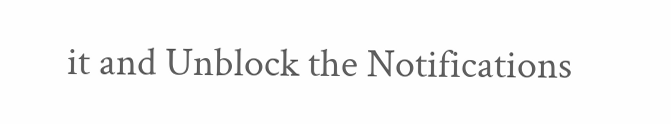it and Unblock the Notifications